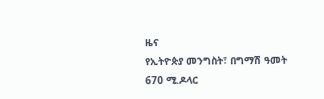ዜና
የኢትዮጵያ መንግስት፣ በግማሽ ዓመት 670 ሚ.ዶላር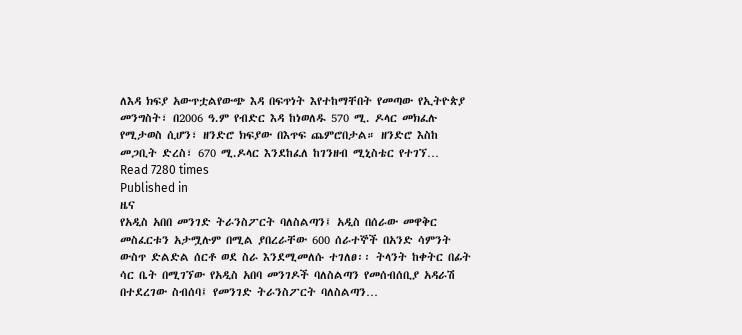ለእዳ ክፍያ አውጥቷልየውጭ እዳ በፍጥነት እየተከማቸበት የመጣው የኢትዮጵያ መንግስት፣ በ2006 ዓ.ም የብድር እዳ ከነወለዱ 570 ሚ. ዶላር መክፈሉ የሚታወስ ሲሆን፣ ዘንድሮ ክፍያው በእጥፍ ጨምሮበታል። ዘንድሮ እስከ መጋቢት ድረስ፣ 670 ሚ.ዶላር እንደከፈለ ከገንዘብ ሚኒስቴር የተገኘ…
Read 7280 times
Published in
ዜና
የአዲስ አበበ መንገድ ትራንስፖርት ባለስልጣን፤ አዲስ በሰራው መዋቅር መስፈርቱን አታሟሉም በሚል ያበረራቸው 600 ሰራተኞች በአንድ ሳምንት ውስጥ ድልድል ሰርቶ ወደ ስራ እንደሚመለሱ ተገለፀ፡፡ ትላንት ከቀትር በፊት ሳር ቤት በሚገኘው የአዲስ አበባ መንገዶች ባለስልጣን የመሰብሰቢያ አዳራሽ በተደረገው ስብሰባ፤ የመንገድ ትራንስፖርት ባለስልጣን…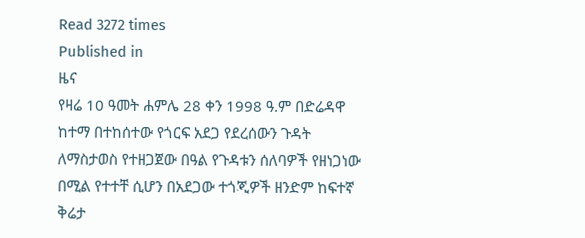Read 3272 times
Published in
ዜና
የዛሬ 10 ዓመት ሐምሌ 28 ቀን 1998 ዓ.ም በድሬዳዋ ከተማ በተከሰተው የጎርፍ አደጋ የደረሰውን ጉዳት ለማስታወስ የተዘጋጀው በዓል የጉዳቱን ሰለባዎች የዘነጋነው በሚል የተተቸ ሲሆን በአደጋው ተጎጂዎች ዘንድም ከፍተኛ ቅሬታ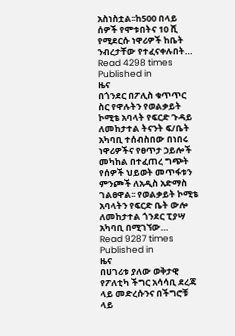አስነስቷል፡፡ከ500 በላይ ሰዎች የሞቱበትና 10 ሺ የሚደርሱ ነዋሪዎች ከቤት ንብረታቸው የተፈናቀሉበት…
Read 4298 times
Published in
ዜና
በጎንደር በፖሊስ ቁጥጥር ስር የዋሉትን የወልቃይት ኮሚቴ አባላት የፍርድ ጉዳይ ለመከታተል ትናንት ፍ/ቤት አካባቢ ተሰብስበው በነበሩ ነዋሪዎችና የፀጥታ ኃይሎች መካከል በተፈጠረ ግጭት የሰዎች ህይወት መጥፋቱን ምንጮች ለአዲስ አድማስ ገልፀዋል፡፡ የወልቃይት ኮሚቴ አባላትን የፍርድ ቤት ውሎ ለመከታተል ጎንደር ፒያሣ አካባቢ በሚገኘው…
Read 9287 times
Published in
ዜና
በሀገሪቱ ያለው ወቅታዊ የፖለቲካ ችግር አሳሳቢ ደረጃ ላይ መድረሱንና በችግሮቹ ላይ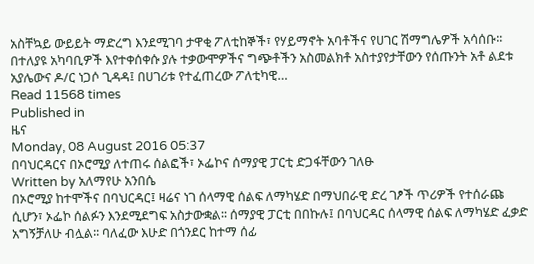አስቸኳይ ውይይት ማድረግ እንደሚገባ ታዋቂ ፖለቲከኞች፣ የሃይማኖት አባቶችና የሀገር ሽማግሌዎች አሳሰቡ፡፡ በተለያዩ አካባቢዎች እየተቀሰቀሱ ያሉ ተቃውሞዎችና ግጭቶችን አስመልክቶ አስተያየታቸውን የሰጡንት አቶ ልደቱ አያሌውና ዶ/ር ነጋሶ ጊዳዳ፤ በሀገሪቱ የተፈጠረው ፖለቲካዊ…
Read 11568 times
Published in
ዜና
Monday, 08 August 2016 05:37
በባህርዳርና በኦሮሚያ ለተጠሩ ሰልፎች፣ ኦፌኮና ሰማያዊ ፓርቲ ድጋፋቸውን ገለፁ
Written by አለማየሁ አንበሴ
በኦሮሚያ ከተሞችና በባህርዳር፤ ዛሬና ነገ ሰላማዊ ሰልፍ ለማካሄድ በማህበራዊ ድረ ገፆች ጥሪዎች የተሰራጩ ሲሆን፣ ኦፌኮ ሰልፉን እንደሚደግፍ አስታውቋል፡፡ ሰማያዊ ፓርቲ በበኩሉ፤ በባህርዳር ሰላማዊ ሰልፍ ለማካሄድ ፈቃድ አግኝቻለሁ ብሏል፡፡ ባለፈው እሁድ በጎንደር ከተማ ሰፊ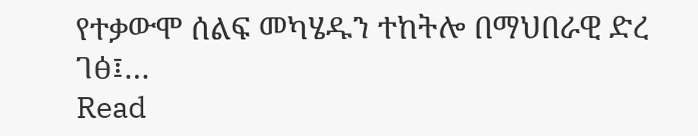የተቃውሞ ሰልፍ መካሄዱን ተከትሎ በማህበራዊ ድረ ገፅ፤…
Read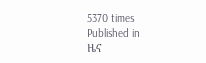5370 times
Published in
ዜና